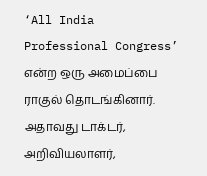‘All India Professional Congress’ என்ற ஒரு அமைப்பை ராகுல் தொடங்கினார். அதாவது டாக்டர், அறிவியலாளர்,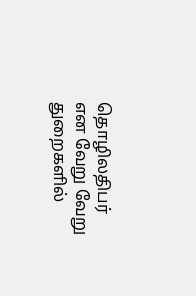தொழிலதிபர் என வேறு வேறு துறைகளில்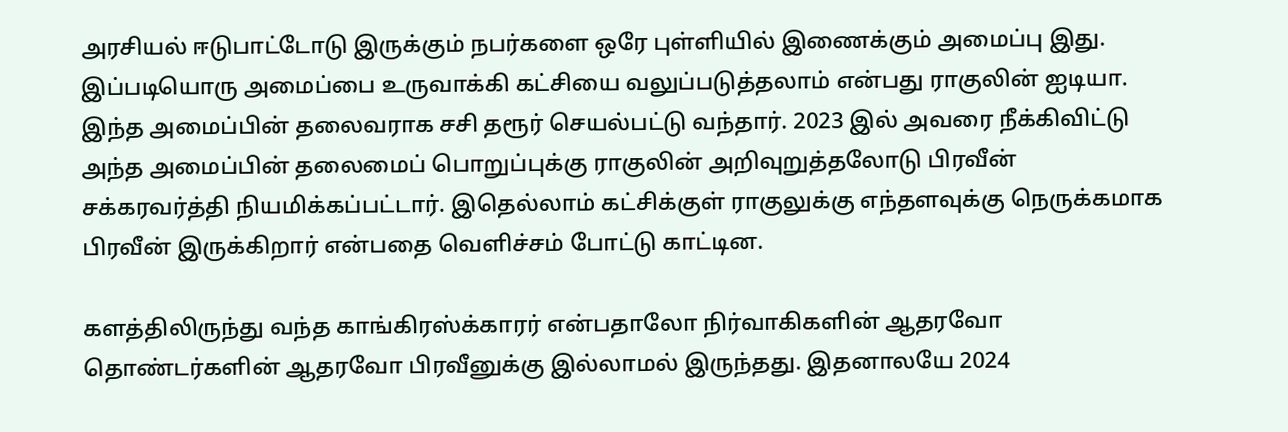அரசியல் ஈடுபாட்டோடு இருக்கும் நபர்களை ஒரே புள்ளியில் இணைக்கும் அமைப்பு இது. இப்படியொரு அமைப்பை உருவாக்கி கட்சியை வலுப்படுத்தலாம் என்பது ராகுலின் ஐடியா. இந்த அமைப்பின் தலைவராக சசி தரூர் செயல்பட்டு வந்தார். 2023 இல் அவரை நீக்கிவிட்டு அந்த அமைப்பின் தலைமைப் பொறுப்புக்கு ராகுலின் அறிவுறுத்தலோடு பிரவீன் சக்கரவர்த்தி நியமிக்கப்பட்டார். இதெல்லாம் கட்சிக்குள் ராகுலுக்கு எந்தளவுக்கு நெருக்கமாக பிரவீன் இருக்கிறார் என்பதை வெளிச்சம் போட்டு காட்டின.

களத்திலிருந்து வந்த காங்கிரஸ்க்காரர் என்பதாலோ நிர்வாகிகளின் ஆதரவோ தொண்டர்களின் ஆதரவோ பிரவீனுக்கு இல்லாமல் இருந்தது. இதனாலயே 2024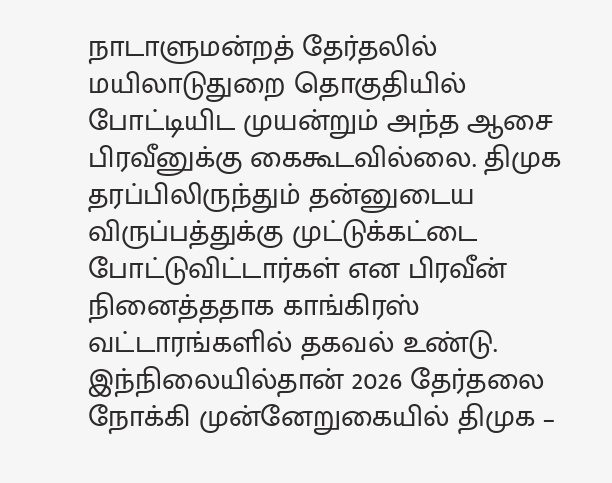நாடாளுமன்றத் தேர்தலில் மயிலாடுதுறை தொகுதியில் போட்டியிட முயன்றும் அந்த ஆசை பிரவீனுக்கு கைகூடவில்லை. திமுக தரப்பிலிருந்தும் தன்னுடைய விருப்பத்துக்கு முட்டுக்கட்டை போட்டுவிட்டார்கள் என பிரவீன் நினைத்ததாக காங்கிரஸ் வட்டாரங்களில் தகவல் உண்டு.
இந்நிலையில்தான் 2026 தேர்தலை நோக்கி முன்னேறுகையில் திமுக –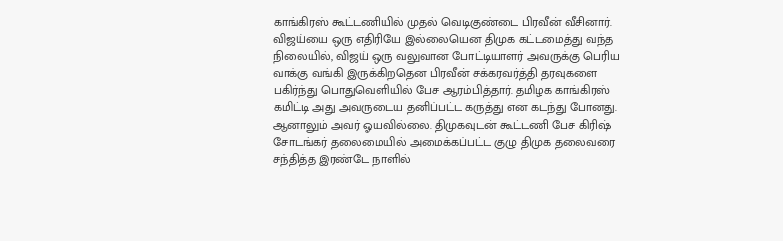காங்கிரஸ் கூட்டணியில் முதல் வெடிகுண்டை பிரவீன் வீசினார். விஜய்யை ஒரு எதிரியே இல்லையென திமுக கட்டமைத்து வந்த நிலையில், விஜய் ஒரு வலுவான போட்டியாளர் அவருக்கு பெரிய வாக்கு வங்கி இருக்கிறதென பிரவீன் சக்கரவர்த்தி தரவுகளை பகிர்ந்து பொதுவெளியில் பேச ஆரம்பித்தார். தமிழக காங்கிரஸ் கமிட்டி அது அவருடைய தனிப்பட்ட கருத்து என கடந்து போனது. ஆனாலும் அவர் ஓயவில்லை. திமுகவுடன் கூட்டணி பேச கிரிஷ் சோடங்கர் தலைமையில் அமைக்கப்பட்ட குழு திமுக தலைவரை சந்தித்த இரண்டே நாளில்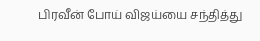பிரவீன் போய் விஜய்யை சந்தித்து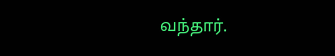வந்தார்.